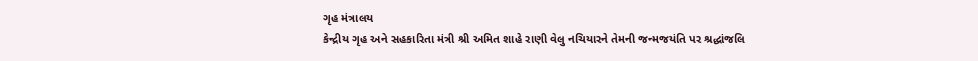ગૃહ મંત્રાલય
કેન્દ્રીય ગૃહ અને સહકારિતા મંત્રી શ્રી અમિત શાહે રાણી વેલુ નચિયારને તેમની જન્મજયંતિ પર શ્રદ્ધાંજલિ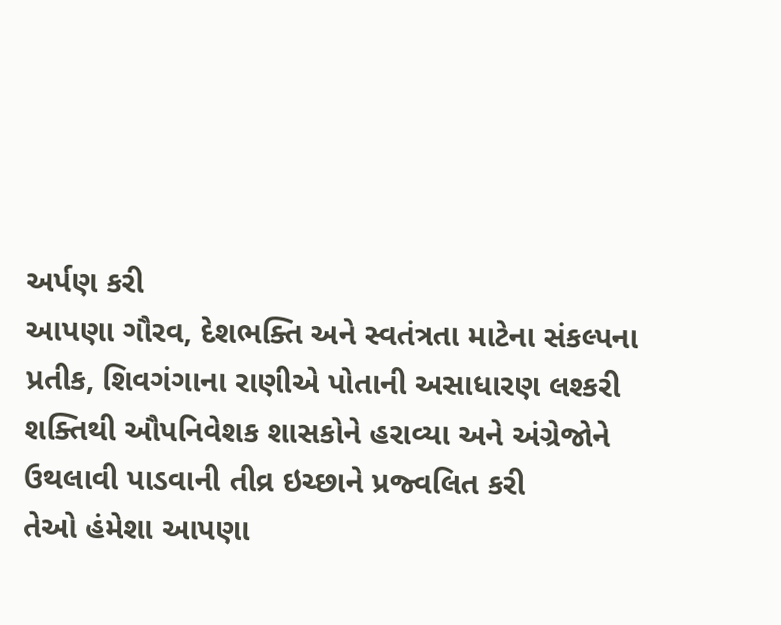અર્પણ કરી
આપણા ગૌરવ, દેશભક્તિ અને સ્વતંત્રતા માટેના સંકલ્પના પ્રતીક, શિવગંગાના રાણીએ પોતાની અસાધારણ લશ્કરી શક્તિથી ઔપનિવેશક શાસકોને હરાવ્યા અને અંગ્રેજોને ઉથલાવી પાડવાની તીવ્ર ઇચ્છાને પ્રજ્વલિત કરી
તેઓ હંમેશા આપણા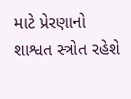માટે પ્રેરણાનો શાશ્વત સ્ત્રોત રહેશે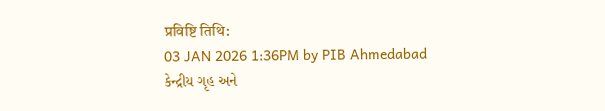प्रविष्टि तिथि:
03 JAN 2026 1:36PM by PIB Ahmedabad
કેન્દ્રીય ગૃહ અને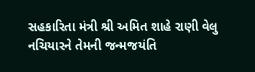સહકારિતા મંત્રી શ્રી અમિત શાહે રાણી વેલુ નચિયારને તેમની જન્મજયંતિ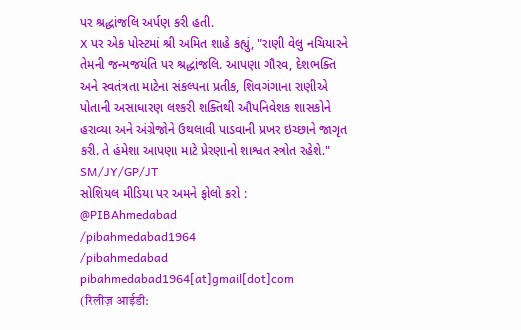પર શ્રદ્ધાંજલિ અર્પણ કરી હતી.
X પર એક પોસ્ટમાં શ્રી અમિત શાહે કહ્યું, "રાણી વેલુ નચિયારને તેમની જન્મજયંતિ પર શ્રદ્ધાંજલિ. આપણા ગૌરવ, દેશભક્તિ અને સ્વતંત્રતા માટેના સંકલ્પના પ્રતીક, શિવગંગાના રાણીએ પોતાની અસાધારણ લશ્કરી શક્તિથી ઔપનિવેશક શાસકોને હરાવ્યા અને અંગ્રેજોને ઉથલાવી પાડવાની પ્રખર ઇચ્છાને જાગૃત કરી. તે હંમેશા આપણા માટે પ્રેરણાનો શાશ્વત સ્ત્રોત રહેશે."
SM/JY/GP/JT
સોશિયલ મીડિયા પર અમને ફોલો કરો :
@PIBAhmedabad
/pibahmedabad1964
/pibahmedabad
pibahmedabad1964[at]gmail[dot]com
(रिलीज़ आईडी: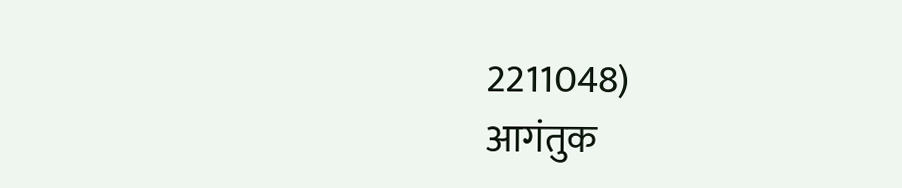2211048)
आगंतुक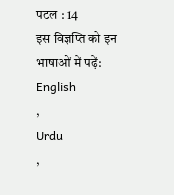पटल : 14
इस विज्ञप्ति को इन भाषाओं में पढ़ें:
English
,
Urdu
,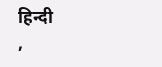हिन्दी
,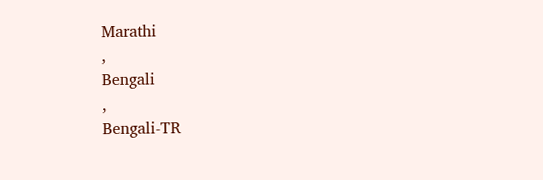Marathi
,
Bengali
,
Bengali-TR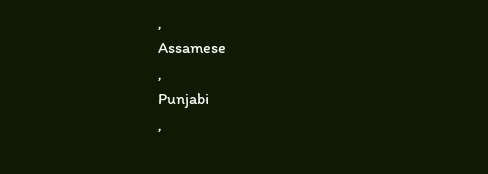,
Assamese
,
Punjabi
,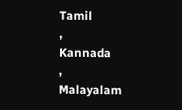Tamil
,
Kannada
,
Malayalam